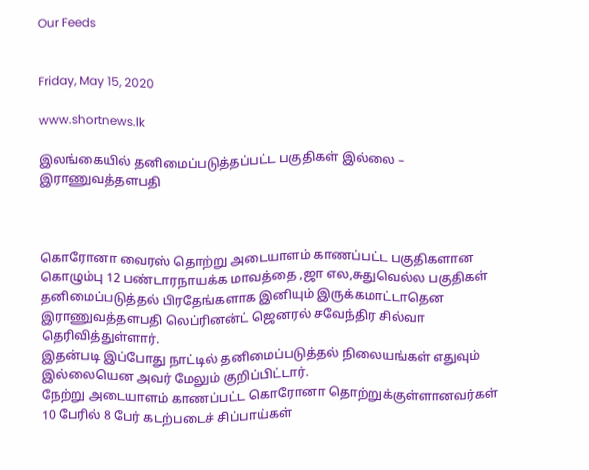Our Feeds


Friday, May 15, 2020

www.shortnews.lk

இலங்கையில் தனிமைப்படுத்தப்பட்ட பகுதிகள் இல்லை – இராணுவத்தளபதி



கொரோனா வைரஸ் தொற்று அடையாளம் காணப்பட்ட பகுதிகளான கொழும்பு 12 பண்டாரநாயக்க மாவத்தை ,ஜா எல,சுதுவெல்ல பகுதிகள் தனிமைப்படுத்தல் பிரதேங்களாக இனியும் இருக்கமாட்டாதென இராணுவத்தளபதி லெப்ரினன்ட் ஜெனரல் சவேந்திர சில்வா தெரிவித்துள்ளார்.
இதன்படி இப்போது நாட்டில் தனிமைப்படுத்தல் நிலையங்கள் எதுவும் இல்லையென அவர் மேலும் குறிப்பிட்டார்.
நேற்று அடையாளம் காணப்பட்ட கொரோனா தொற்றுக்குள்ளானவர்கள் 10 பேரில் 8 பேர் கடற்படைச் சிப்பாய்கள்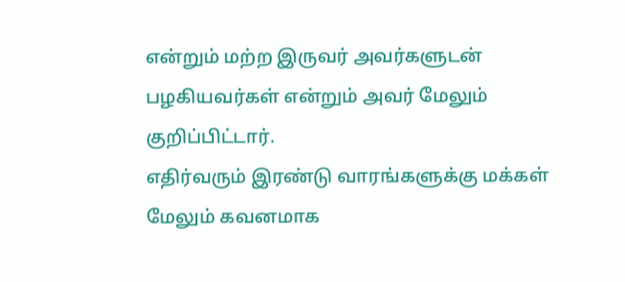என்றும் மற்ற இருவர் அவர்களுடன் பழகியவர்கள் என்றும் அவர் மேலும் குறிப்பிட்டார்.
எதிர்வரும் இரண்டு வாரங்களுக்கு மக்கள் மேலும் கவனமாக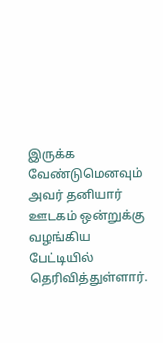இருக்க வேண்டுமெனவும் அவர் தனியார் ஊடகம் ஒன்றுக்கு வழங்கிய பேட்டியில் தெரிவித்துள்ளார்.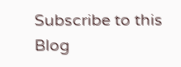Subscribe to this Blog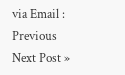via Email :
Previous
Next Post »